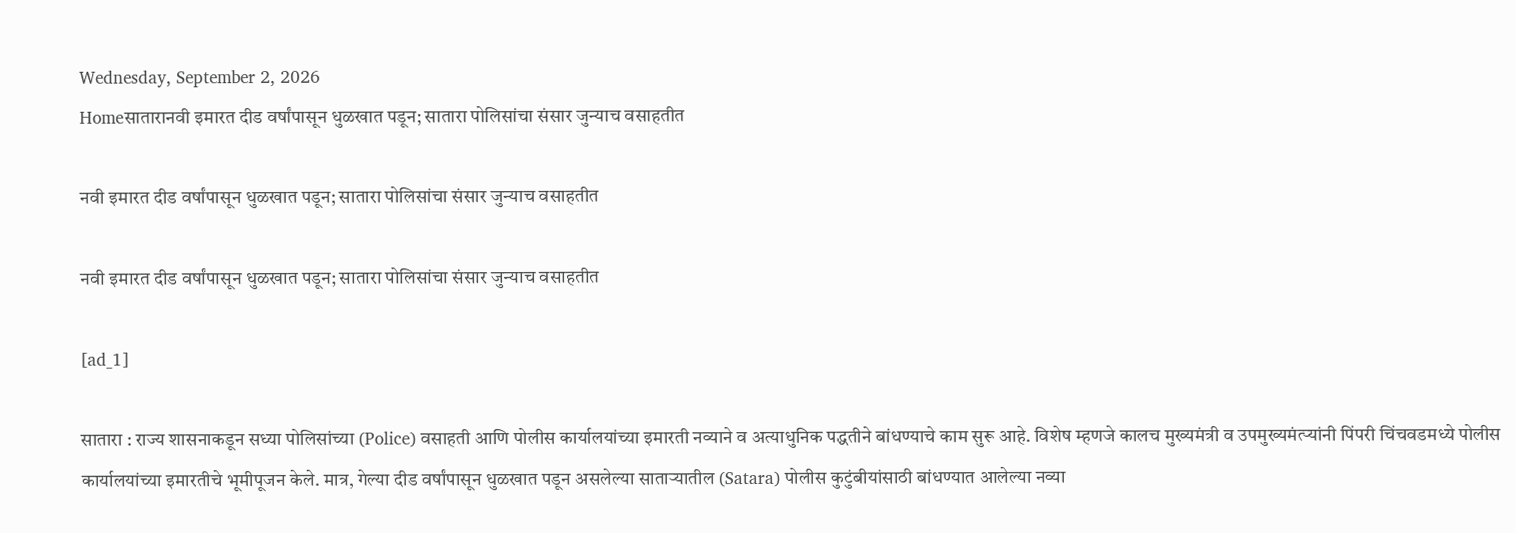Wednesday, September 2, 2026
Homeसातारानवी इमारत दीड वर्षांपासून धुळखात पडून; सातारा पोलिसांचा संसार जुन्याच वसाहतीत

नवी इमारत दीड वर्षांपासून धुळखात पडून; सातारा पोलिसांचा संसार जुन्याच वसाहतीत

नवी इमारत दीड वर्षांपासून धुळखात पडून; सातारा पोलिसांचा संसार जुन्याच वसाहतीत

[ad_1]

सातारा : राज्य शासनाकडून सध्या पोलिसांच्या (Police) वसाहती आणि पोलीस कार्यालयांच्या इमारती नव्याने व अत्याधुनिक पद्धतीने बांधण्याचे काम सुरू आहे. विशेष म्हणजे कालच मुख्यमंत्री व उपमुख्यमंत्र्‍यांनी पिंपरी चिंचवडमध्ये पोलीस कार्यालयांच्या इमारतीचे भूमीपूजन केले. मात्र, गेल्या दीड वर्षांपासून धुळखात पडून असलेल्या साताऱ्यातील (Satara) पोलीस कुटुंबीयांसाठी बांधण्यात आलेल्या नव्या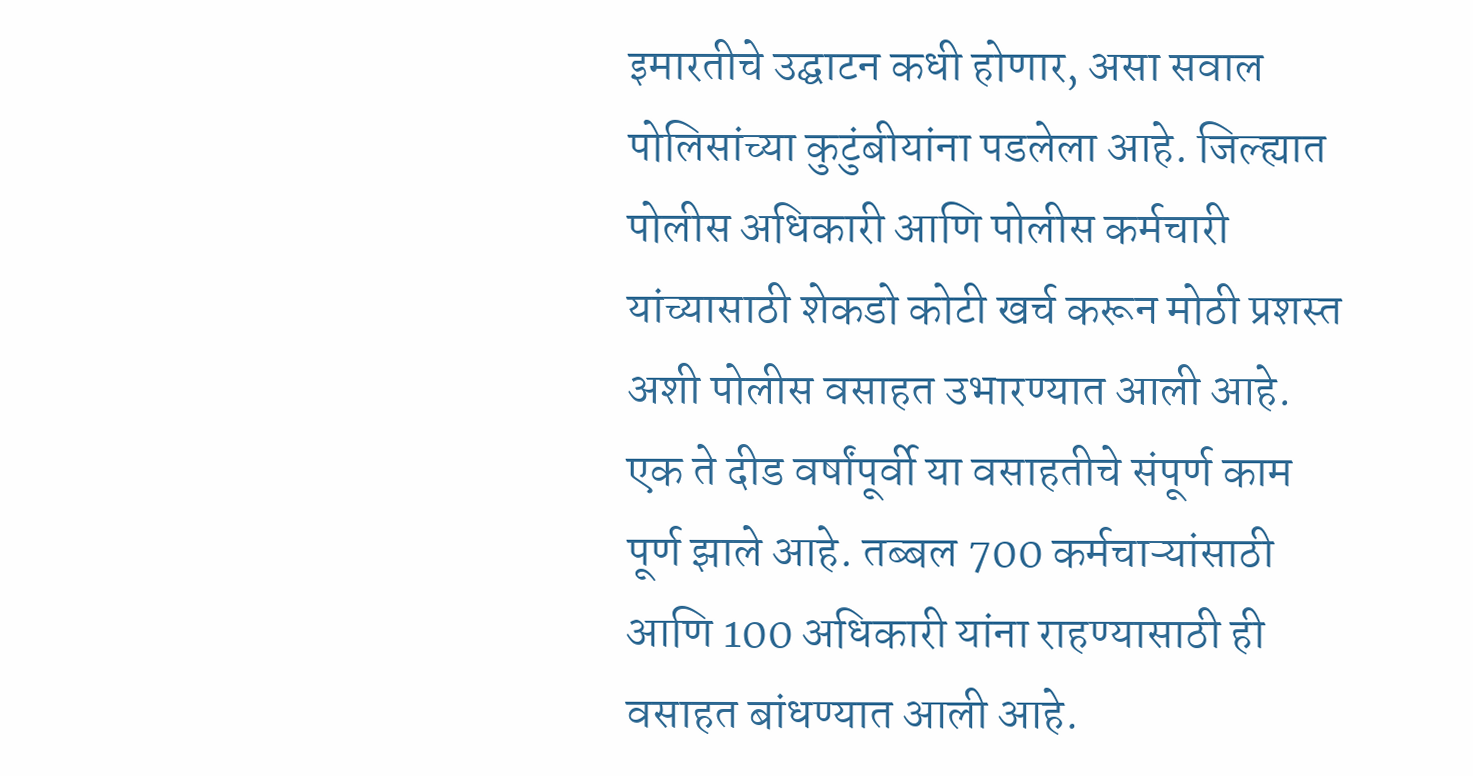इमारतीचे उद्घाटन कधी होणार, असा सवाल पोलिसांच्या कुटुंबीयांना पडलेला आहे. जिल्ह्यात पोलीस अधिकारी आणि पोलीस कर्मचारी यांच्यासाठी शेकडो कोटी खर्च करून मोठी प्रशस्त अशी पोलीस वसाहत उभारण्यात आली आहे. एक ते दीड वर्षांपूर्वी या वसाहतीचे संपूर्ण काम पूर्ण झाले आहे. तब्बल 700 कर्मचाऱ्यांसाठी आणि 100 अधिकारी यांना राहण्यासाठी ही वसाहत बांधण्यात आली आहे.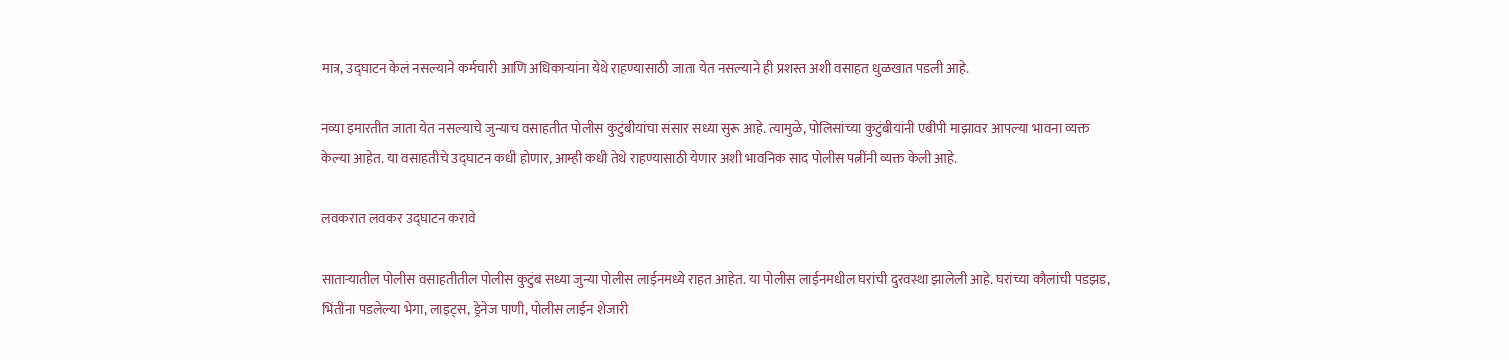मात्र, उद्घाटन केलं नसल्याने कर्मचारी आणि अधिकाऱ्यांना येथे राहण्यासाठी जाता येत नसल्याने ही प्रशस्त अशी वसाहत धुळखात पडली आहे.

नव्या इमारतीत जाता येत नसल्याचे जुन्याच वसाहतीत पोलीस कुटुंबीयांचा संसार सध्या सुरू आहे. त्यामुळे, पोलिसांच्या कुटुंबीयांनी एबीपी माझावर आपल्या भावना व्यक्त केल्या आहेत. या वसाहतीचे उद्घाटन कधी होणार, आम्ही कधी तेथे राहण्यासाठी येणार अशी भावनिक साद पोलीस पत्नींनी व्यक्त केली आहे.

लवकरात लवकर उद्घाटन करावे

साताऱ्यातील पोलीस वसाहतीतील पोलीस कुटुंब सध्या जुन्या पोलीस लाईनमध्ये राहत आहेत. या पोलीस लाईनमधील घरांची दुरवस्था झालेली आहे. घरांच्या कौलांची पडझड, भिंतींना पडलेल्या भेगा, लाइट्स, ड्रेनेज पाणी, पोलीस लाईन शेजारी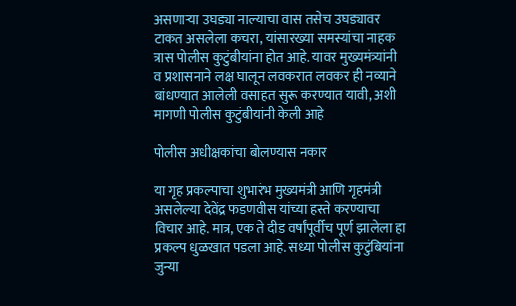असणाऱ्या उघड्या नाल्याचा वास तसेच उघड्यावर टाकत असलेला कचरा, यांसारख्या समस्यांचा नाहक त्रास पोलीस कुटुंबीयांना होत आहे. यावर मुख्यमंत्र्यांनी व प्रशासनाने लक्ष घालून लवकरात लवकर ही नव्याने बांधण्यात आलेली वसाहत सुरू करण्यात यावी, अशी मागणी पोलीस कुटुंबीयांनी केली आहे

पोलीस अधीक्षकांचा बोलण्यास नकार

या गृह प्रकल्पाचा शुभारंभ मुख्यमंत्री आणि गृहमंत्री असलेल्या देवेंद्र फडणवीस यांच्या हस्ते करण्याचा विचार आहे. मात्र, एक ते दीड वर्षांपूर्वीच पूर्ण झालेला हा प्रकल्प धुळखात पडला आहे. सध्या पोलीस कुटुंबियांना जुन्या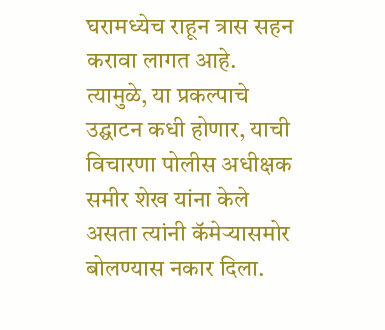घरामध्येच राहून त्रास सहन करावा लागत आहे. त्यामुळे, या प्रकल्पाचे उद्घाटन कधी होणार, याची विचारणा पोलीस अधीक्षक समीर शेख यांना केले असता त्यांनी कॅमेऱ्यासमोर बोलण्यास नकार दिला.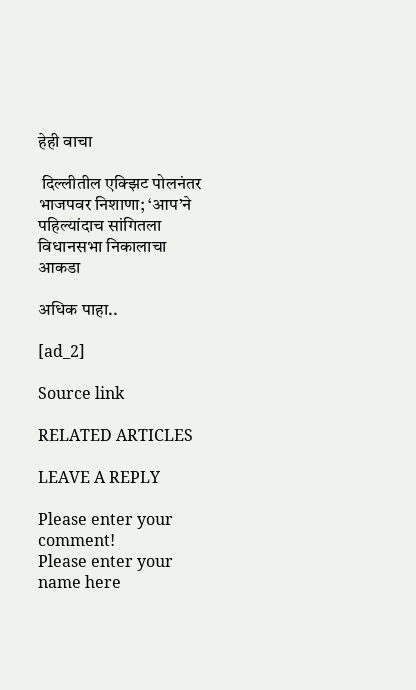हेही वाचा

 दिल्लीतील एक्झिट पोलनंतर भाजपवर निशाणा; ‘आप’ने पहिल्यांदाच सांगितला विधानसभा निकालाचा आकडा

अधिक पाहा..

[ad_2]

Source link

RELATED ARTICLES

LEAVE A REPLY

Please enter your comment!
Please enter your name here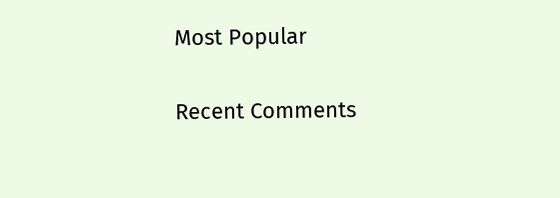Most Popular

Recent Comments